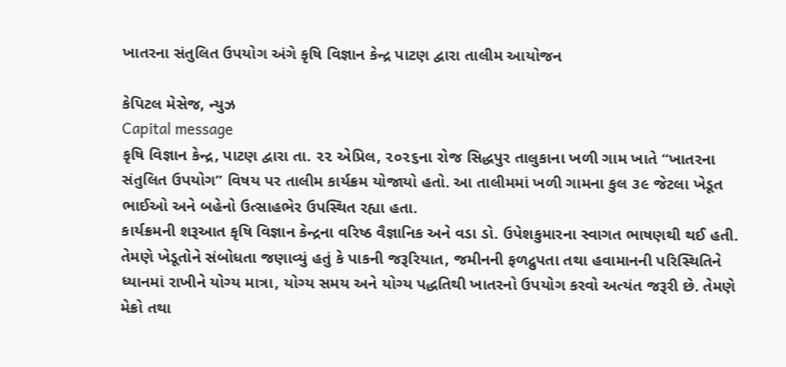ખાતરના સંતુલિત ઉપયોગ અંગે કૃષિ વિજ્ઞાન કેન્દ્ર પાટણ દ્વારા તાલીમ આયોજન

કેપિટલ મેસેજ, ન્યુઝ
Capital message
કૃષિ વિજ્ઞાન કેન્દ્ર, પાટણ દ્વારા તા. ૨૨ એપ્રિલ, ૨૦૨૬ના રોજ સિદ્ધપુર તાલુકાના ખળી ગામ ખાતે “ખાતરના સંતુલિત ઉપયોગ” વિષય પર તાલીમ કાર્યક્રમ યોજાયો હતો. આ તાલીમમાં ખળી ગામના કુલ ૩૯ જેટલા ખેડૂત ભાઈઓ અને બહેનો ઉત્સાહભેર ઉપસ્થિત રહ્યા હતા.
કાર્યક્રમની શરૂઆત કૃષિ વિજ્ઞાન કેન્દ્રના વરિષ્ઠ વૈજ્ઞાનિક અને વડા ડો. ઉપેશકુમારના સ્વાગત ભાષણથી થઈ હતી. તેમણે ખેડૂતોને સંબોધતા જણાવ્યું હતું કે પાકની જરૂરિયાત, જમીનની ફળદ્રુપતા તથા હવામાનની પરિસ્થિતિને ધ્યાનમાં રાખીને યોગ્ય માત્રા, યોગ્ય સમય અને યોગ્ય પદ્ધતિથી ખાતરનો ઉપયોગ કરવો અત્યંત જરૂરી છે. તેમણે મેક્રો તથા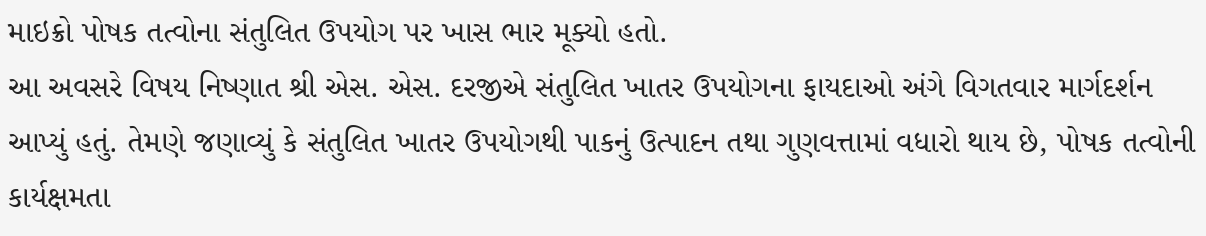માઇક્રો પોષક તત્વોના સંતુલિત ઉપયોગ પર ખાસ ભાર મૂક્યો હતો.
આ અવસરે વિષય નિષ્ણાત શ્રી એસ. એસ. દરજીએ સંતુલિત ખાતર ઉપયોગના ફાયદાઓ અંગે વિગતવાર માર્ગદર્શન આપ્યું હતું. તેમણે જણાવ્યું કે સંતુલિત ખાતર ઉપયોગથી પાકનું ઉત્પાદન તથા ગુણવત્તામાં વધારો થાય છે, પોષક તત્વોની કાર્યક્ષમતા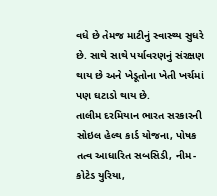વધે છે તેમજ માટીનું સ્વાસ્થ્ય સુધરે છે. સાથે સાથે પર્યાવરણનું સંરક્ષણ થાય છે અને ખેડૂતોના ખેતી ખર્ચમાં પણ ઘટાડો થાય છે.
તાલીમ દરમિયાન ભારત સરકારની સોઇલ હેલ્થ કાર્ડ યોજના, પોષક તત્વ આધારિત સબસિડી, નીમ-કોટેડ યુરિયા,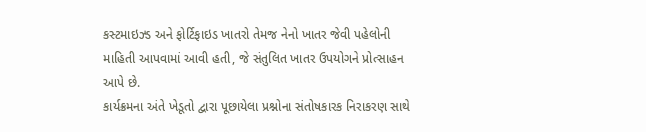કસ્ટમાઇઝ્ડ અને ફોર્ટિફાઇડ ખાતરો તેમજ નેનો ખાતર જેવી પહેલોની માહિતી આપવામાં આવી હતી, જે સંતુલિત ખાતર ઉપયોગને પ્રોત્સાહન આપે છે.
કાર્યક્રમના અંતે ખેડૂતો દ્વારા પૂછાયેલા પ્રશ્નોના સંતોષકારક નિરાકરણ સાથે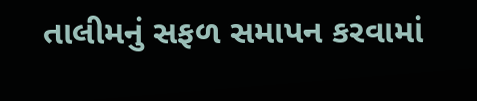તાલીમનું સફળ સમાપન કરવામાં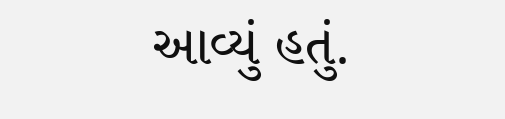આવ્યું હતું.